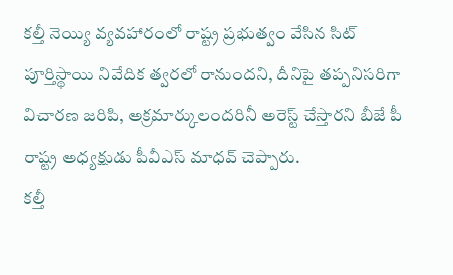కల్తీ నెయ్యి వ్యవహారంలో రాష్ట్ర ప్రభుత్వం వేసిన సిట్ పూర్తిస్థాయి నివేదిక త్వరలో రానుందని, దీనిపై తప్పనిసరిగా విచారణ జరిపి, అక్రమార్కులందరినీ అరెస్ట్ చేస్తారని బీజే పీ రాష్ట్ర అధ్యక్షుడు పీవీఎస్ మాధవ్ చెప్పారు.
కల్తీ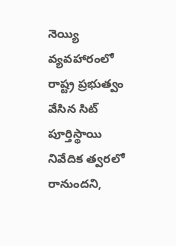నెయ్యి వ్యవహారంలో రాష్ట్ర ప్రభుత్వం వేసిన సిట్ పూర్తిస్థాయి నివేదిక త్వరలో రానుందని,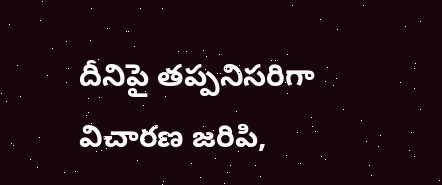దీనిపై తప్పనిసరిగా విచారణ జరిపి,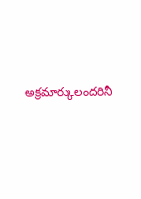అక్రమార్కులందరినీ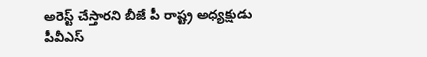అరెస్ట్ చేస్తారని బీజే పీ రాష్ట్ర అధ్యక్షుడు పీవీఎస్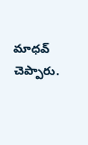మాధవ్ చెప్పారు.